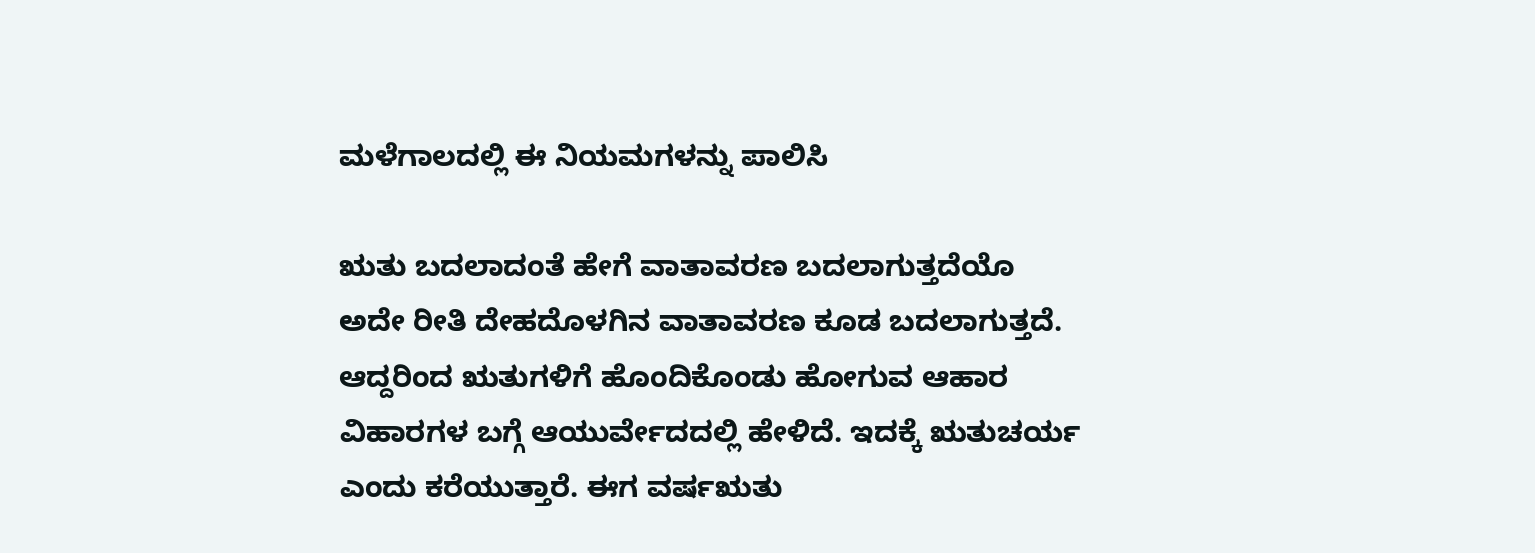ಮಳೆಗಾಲದಲ್ಲಿ ಈ ನಿಯಮಗಳನ್ನು ಪಾಲಿಸಿ

ಋತು ಬದಲಾದಂತೆ ಹೇಗೆ ವಾತಾವರಣ ಬದಲಾಗುತ್ತದೆಯೊ ಅದೇ ರೀತಿ ದೇಹದೊಳಗಿನ ವಾತಾವರಣ ಕೂಡ ಬದಲಾಗುತ್ತದೆ. ಆದ್ದರಿಂದ ಋತುಗಳಿಗೆ ಹೊಂದಿಕೊಂಡು ಹೋಗುವ ಆಹಾರ ವಿಹಾರಗಳ ಬಗ್ಗೆ ಆಯುರ್ವೇದದಲ್ಲಿ ಹೇಳಿದೆ. ಇದಕ್ಕೆ ಋತುಚರ್ಯ ಎಂದು ಕರೆಯುತ್ತಾರೆ. ಈಗ ವರ್ಷಋತು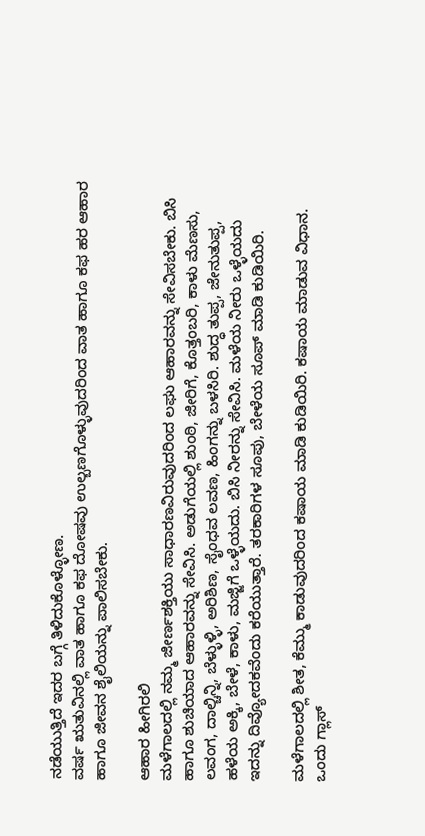ನಡೆಯುತ್ತಿದೆ ಇದರ ಬಗ್ಗೆ ತಿಳಿದುಕೊಳ್ಳೋಣ.
ವರ್ಷ ಋತುವಿನಲ್ಲಿ ವಾತ ಹಾಗೂ ಕಫ ದೋಷವು ಉಲ್ಬಣಗೊಳ್ಳುವುದರಿಂದ ವಾತ ಹಾಗೂ ಕಫ ಹರ ಆಹಾರ ಹಾಗೂ ಜೀವನ ಶೈಲಿಯನ್ನು ಪಾಲಿಸಬೇಕು.

ಆಹಾರ ಹೀಗಿರಲಿ
ಮಳೆಗಾಲದಲ್ಲಿ ನಮ್ಮ ಜೀರ್ಣಶಕ್ತಿಯು ಸಾಧಾರಣವಿರುವುದರಿಂದ ಲಘು ಆಹಾರವನ್ನು ಸೇವಿಸಬೇಕು. ಬಿಸಿ ಹಾಗೂ ಶುಚಿಯಾದ ಆಹಾರವನ್ನು ಸೇವಿಸಿ. ಅಡುಗೆಯಲ್ಲಿ ಶುಂಠಿ, ಜೀರಿಗೆ, ಕೊತ್ತಂಬರಿ, ಕಾಳು ಮೆಣಸು, ಲವಂಗ, ದಾಲ್ಚಿನ್ನಿ, ಬೆಳ್ಳುಳ್ಳಿ, ಅರಿಶಿಣ, ಸೈಂಧವ ಲವಣ, ಹಿಂಗನ್ನು ಬಳಸಿರಿ. ಶುದ್ಧ ತುಪ್ಪ, ಜೇನುತುಪ್ಪ, ಹಳೆಯ ಅಕ್ಕಿ, ಬೇಳೆ, ಕಾಳು, ಮಜ್ಜಿಗೆ ಒಳ್ಳೆಯದು. ಬಿಸಿ ನೀರನ್ನು ಸೇವಿಸಿ. ಮಳೆಯ ನೀರು ಒಳ್ಳೆಯದು ಇದನ್ನು ದಿವ್ಯೋದಕವೆಂದು ಕರೆಯುತ್ತಾರೆ. ತರಕಾರಿಗಳ ಸೂಪು, ಬೇಳೆಯ ಸೂಪ್ ಮಾಡಿ ಕುಡಿಯಿರಿ.

ಮಳೆಗಾಲದಲ್ಲಿ ಶೀತ, ಕೆಮ್ಮು ಕಾಡುವುದರಿಂದ ಕಷಾಯ ಮಾಡಿ ಕುಡಿಯಿರಿ. ಕಷಾಯ ಮಾಡುವ ವಿಧಾನ. ಒಂದು ಗ್ಲಾಸ್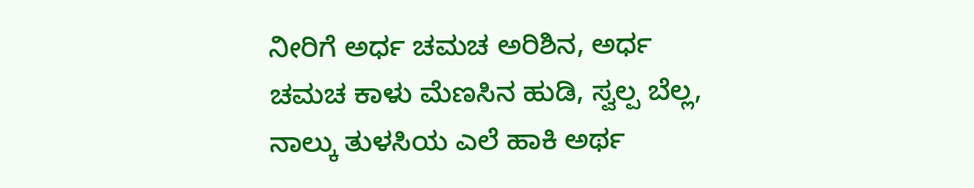ನೀರಿಗೆ ಅರ್ಧ ಚಮಚ ಅರಿಶಿನ, ಅರ್ಧ ಚಮಚ ಕಾಳು ಮೆಣಸಿನ ಹುಡಿ, ಸ್ವಲ್ಪ ಬೆಲ್ಲ, ನಾಲ್ಕು ತುಳಸಿಯ ಎಲೆ ಹಾಕಿ ಅರ್ಥ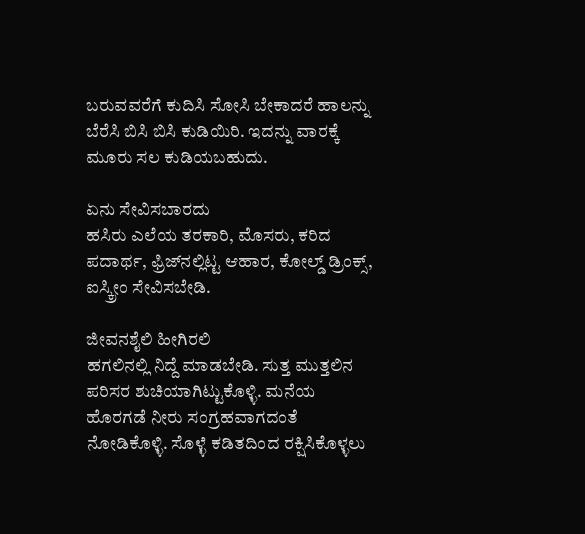ಬರುವವರೆಗೆ ಕುದಿಸಿ ಸೋಸಿ ಬೇಕಾದರೆ ಹಾಲನ್ನು ಬೆರೆಸಿ ಬಿಸಿ ಬಿಸಿ ಕುಡಿಯಿರಿ. ಇದನ್ನು ವಾರಕ್ಕೆ ಮೂರು ಸಲ ಕುಡಿಯಬಹುದು.

ಏನು ಸೇವಿಸಬಾರದು
ಹಸಿರು ಎಲೆಯ ತರಕಾರಿ, ಮೊಸರು, ಕರಿದ ಪದಾರ್ಥ, ಫ್ರಿಜ್‌ನಲ್ಲಿಟ್ಟ ಆಹಾರ, ಕೋಲ್ಡ್ ಡ್ರಿಂಕ್ಸ್, ಐಸ್ಕ್ರೀಂ ಸೇವಿಸಬೇಡಿ.

ಜೀವನಶೈಲಿ ಹೀಗಿರಲಿ
ಹಗಲಿನಲ್ಲಿ ನಿದ್ದೆ ಮಾಡಬೇಡಿ. ಸುತ್ತ ಮುತ್ತಲಿನ ಪರಿಸರ ಶುಚಿಯಾಗಿಟ್ಟುಕೊಳ್ಳಿ. ಮನೆಯ ಹೊರಗಡೆ ನೀರು ಸಂಗ್ರಹವಾಗದಂತೆ ನೋಡಿಕೊಳ್ಳಿ. ಸೊಳ್ಳೆ ಕಡಿತದಿಂದ ರಕ್ಷಿಸಿಕೊಳ್ಳಲು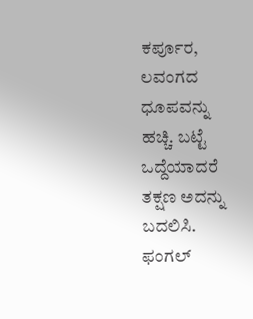ಕರ್ಪೂರ, ಲವಂಗದ ಧೂಪವನ್ನು ಹಚ್ಚಿ. ಬಟ್ಟೆ ಒದ್ದೆಯಾದರೆ ತಕ್ಷಣ ಅದನ್ನು ಬದಲಿಸಿ. ಫಂಗಲ್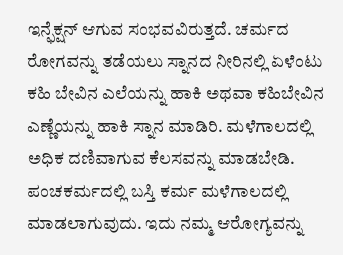ಇನ್ಫೆಕ್ಷನ್ ಆಗುವ ಸಂಭವವಿರುತ್ತದೆ. ಚರ್ಮದ ರೋಗವನ್ನು ತಡೆಯಲು ಸ್ನಾನದ ನೀರಿನಲ್ಲಿ ಏಳೆಂಟು ಕಹಿ ಬೇವಿನ ಎಲೆಯನ್ನು ಹಾಕಿ ಅಥವಾ ಕಹಿಬೇವಿನ ಎಣ್ಣೆಯನ್ನು ಹಾಕಿ ಸ್ನಾನ ಮಾಡಿರಿ. ಮಳೆಗಾಲದಲ್ಲಿ ಅಧಿಕ ದಣಿವಾಗುವ ಕೆಲಸವನ್ನು ಮಾಡಬೇಡಿ. ಪಂಚಕರ್ಮದಲ್ಲಿ ಬಸ್ತಿ ಕರ್ಮ ಮಳೆಗಾಲದಲ್ಲಿ ಮಾಡಲಾಗುವುದು. ಇದು ನಮ್ಮ ಆರೋಗ್ಯವನ್ನು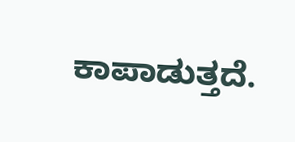ಕಾಪಾಡುತ್ತದೆ.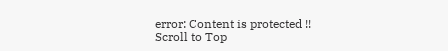error: Content is protected !!
Scroll to Top